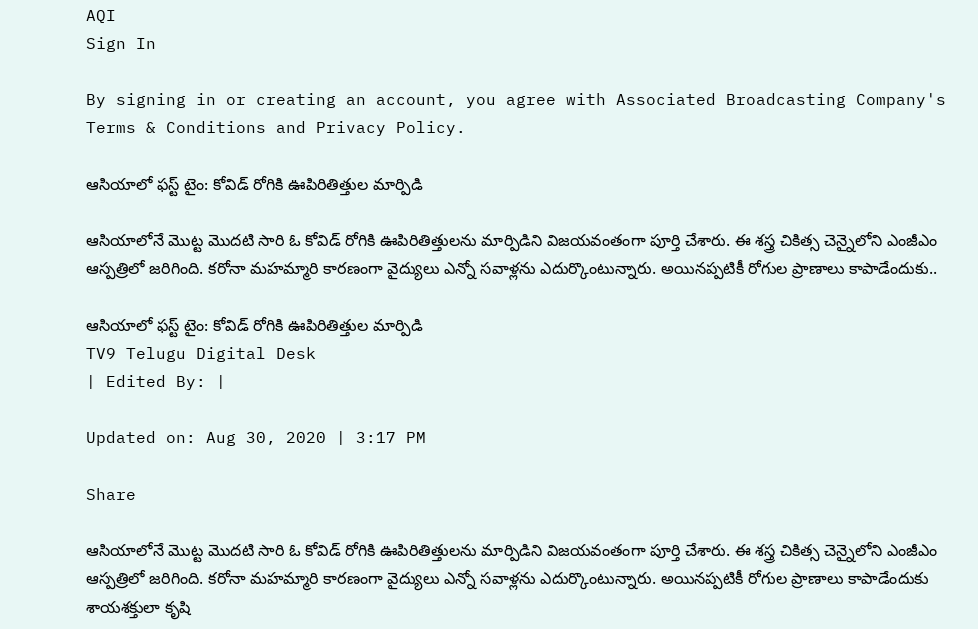AQI
Sign In

By signing in or creating an account, you agree with Associated Broadcasting Company's Terms & Conditions and Privacy Policy.

ఆసియాలో ఫస్ట్ టైం: కోవిడ్ రోగికి ఊపిరితిత్తుల మార్పిడి

ఆసియాలోనే మొట్ట మొదటి సారి ఓ కోవిడ్ రోగికి ఊపిరితిత్తులను మార్పిడిని విజయవంతంగా పూర్తి చేశారు. ఈ శస్త్ర చికిత్స చెన్నైలోని ఎంజీఎం ఆస్పత్రిలో జరిగింది. కరోనా మహమ్మారి కారణంగా వైద్యులు ఎన్నో సవాళ్లను ఎదుర్కొంటున్నారు. అయినప్పటికీ రోగుల ప్రాణాలు కాపాడేందుకు..

ఆసియాలో ఫస్ట్ టైం: కోవిడ్ రోగికి ఊపిరితిత్తుల మార్పిడి
TV9 Telugu Digital Desk
| Edited By: |

Updated on: Aug 30, 2020 | 3:17 PM

Share

ఆసియాలోనే మొట్ట మొదటి సారి ఓ కోవిడ్ రోగికి ఊపిరితిత్తులను మార్పిడిని విజయవంతంగా పూర్తి చేశారు. ఈ శస్త్ర చికిత్స చెన్నైలోని ఎంజీఎం ఆస్పత్రిలో జరిగింది. కరోనా మహమ్మారి కారణంగా వైద్యులు ఎన్నో సవాళ్లను ఎదుర్కొంటున్నారు. అయినప్పటికీ రోగుల ప్రాణాలు కాపాడేందుకు శాయశక్తులా కృషి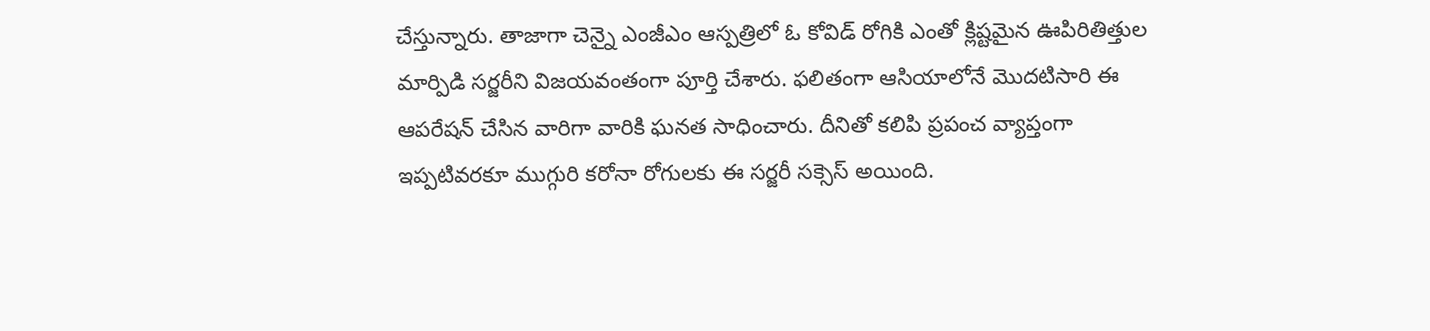చేస్తున్నారు. తాజాగా చెన్నై ఎంజీఎం ఆస్పత్రిలో ఓ కోవిడ్ రోగికి ఎంతో క్లిష్టమైన ఊపిరితిత్తుల మార్పిడి సర్జరీని విజయవంతంగా పూర్తి చేశారు. ఫలితంగా ఆసియాలోనే మొదటిసారి ఈ ఆపరేషన్ చేసిన వారిగా వారికి ఘనత సాధించారు. దీనితో కలిపి ప్రపంచ వ్యాప్తంగా ఇప్పటివరకూ ముగ్గురి కరోనా రోగులకు ఈ సర్జరీ సక్సెస్ అయింది.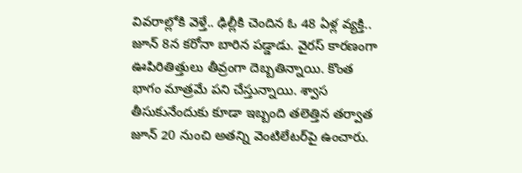వివరాల్లోకి వెళ్తే.. ఢిల్లీకి చెందిన ఓ 48 ఏళ్ల వ్యక్తి.. జూన్ 8న కరోనా బారిన పడ్డాడు. వైరస్ కారణంగా ఊపిరితిత్తులు తీవ్రంగా దెబ్బతిన్నాయి. కొంత భాగం మాత్రమే పని చేస్తున్నాయి. శ్వాస తీసుకునేందుకు కూడా ఇబ్బంది తలెత్తిన తర్వాత జూన్ 20 నుంచి అతన్ని వెంటిలేటర్‌పై ఉంచారు.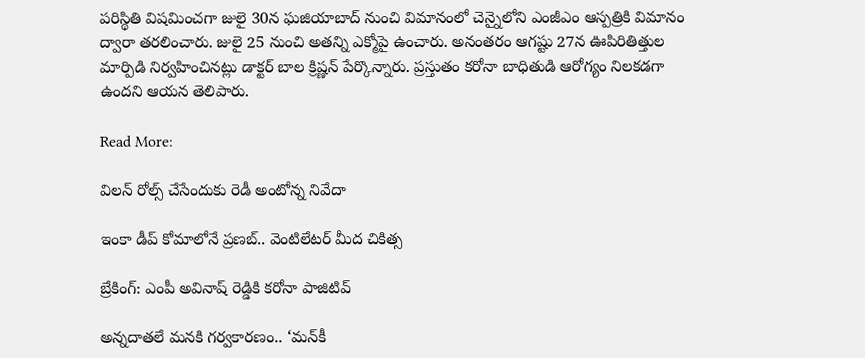పరిస్థితి విషమించగా జులై 30న ఘజియాబాద్ నుంచి విమానంలో చెన్నైలోని ఎంజీఎం ఆస్పత్రికి విమానం ద్వారా తరలించారు. జులై 25 నుంచి అతన్ని ఎక్మోపై ఉంచారు. అనంతరం ఆగష్టు 27న ఊపిరితిత్తుల మార్పిడి నిర్వహించినట్లు డాక్టర్ బాల క్రిష్ణన్ పేర్కొన్నారు. ప్రస్తుతం కరోనా బాధితుడి ఆరోగ్యం నిలకడగా ఉందని ఆయన తెలిపారు.

Read More:

విలన్‌ రోల్స్ చేసేందుకు రెడీ అంటోన్న నివేదా

ఇంకా డీప్‌ కోమాలోనే ప్రణబ్.. వెంటిలేటర్ మీద చికిత్స

బ్రేకింగ్: ఎంపీ అవినాష్ రెడ్డికి కరోనా పాజిటివ్

అన్నదాతలే మనకి గర్వకారణం.. ‘మన్‌కీ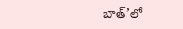బాత్’లో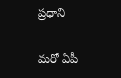ప్రధాని

మరో ఏపీ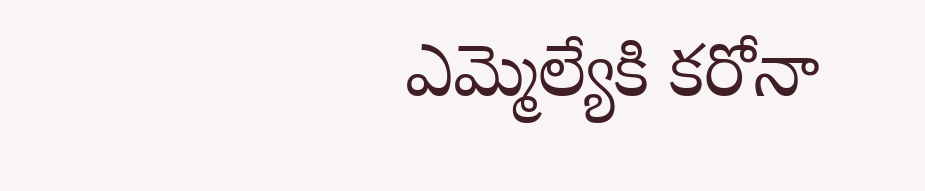ఎమ్మెల్యేకి కరోనా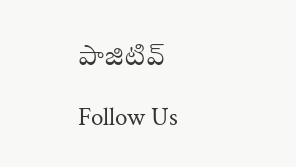పాజిటివ్

Follow Us